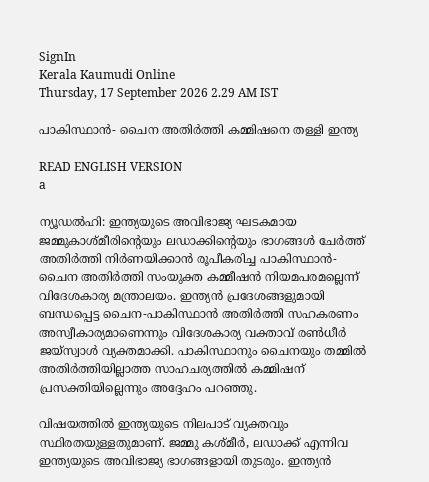SignIn
Kerala Kaumudi Online
Thursday, 17 September 2026 2.29 AM IST

പാകിസ്ഥാൻ- ചൈന അതിർത്തി കമ്മിഷനെ തള്ളി ഇന്ത്യ

READ ENGLISH VERSION
a

ന്യൂഡൽഹി: ഇന്ത്യയുടെ അവിഭാജ്യ ഘടകമായ ജമ്മുകാശ്‌മീരിന്റെയും ലഡാക്കിന്റെയും ഭാഗങ്ങൾ ചേർത്ത് അതിർത്തി നിർണയിക്കാൻ രൂപീകരിച്ച പാകിസ്ഥാൻ-ചൈന അതിർത്തി സംയുക്ത കമ്മീഷൻ നിയമപരമല്ലെന്ന് വിദേശകാര്യ മന്ത്രാലയം. ഇന്ത്യൻ പ്രദേശങ്ങളുമായി ബന്ധപ്പെട്ട ചൈന-പാകിസ്ഥാൻ അതിർത്തി സഹകരണം അസ്വീകാര്യമാണെന്നും വിദേശകാര്യ വക്താവ് രൺധീർ ജയ്‌സ്വാൾ വ്യക്തമാക്കി. പാകിസ്ഥാനും ചൈനയും തമ്മിൽ അതിർത്തിയില്ലാത്ത സാഹചര്യത്തിൽ കമ്മിഷന് പ്രസക്തിയില്ലെന്നും അദ്ദേഹം പറഞ്ഞു.

വിഷയത്തിൽ ഇന്ത്യയുടെ നിലപാട് വ്യക്തവും സ്ഥിരതയുള്ളതുമാണ്. ജമ്മു കശ്മീർ, ലഡാക്ക് എന്നിവ ഇന്ത്യയുടെ അവിഭാജ്യ ഭാഗങ്ങളായി തുടരും. ഇന്ത്യൻ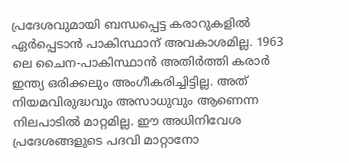പ്രദേശവുമായി ബന്ധപ്പെട്ട കരാറുകളിൽ ഏർപ്പെടാൻ പാകിസ്ഥാന് അവകാശമില്ല. 1963 ലെ ചൈന-പാകിസ്ഥാൻ അതിർത്തി കരാർ ഇന്ത്യ ഒരിക്കലും അംഗീകരിച്ചിട്ടില്ല. അത് നിയമവിരുദ്ധവും അസാധുവും ആണെന്ന നിലപാടിൽ മാറ്റമില്ല. ഇ‌ൗ അധിനിവേശ പ്രദേശങ്ങളുടെ പദവി മാറ്റാനോ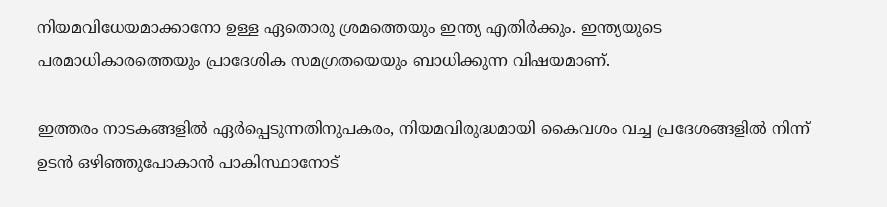നിയമവിധേയമാക്കാനോ ഉള്ള ഏതൊരു ശ്രമത്തെയും ഇന്ത്യ എതിർക്കും. ഇന്ത്യയുടെ പരമാധികാരത്തെയും പ്രാദേശിക സമഗ്രതയെയും ബാധിക്കുന്ന വിഷയമാണ്.

ഇത്തരം നാടകങ്ങളിൽ ഏർപ്പെടുന്നതിനുപകരം, നിയമവിരുദ്ധമായി കൈവശം വച്ച പ്രദേശങ്ങളിൽ നിന്ന് ഉടൻ ഒഴിഞ്ഞുപോകാൻ പാകിസ്ഥാനോട്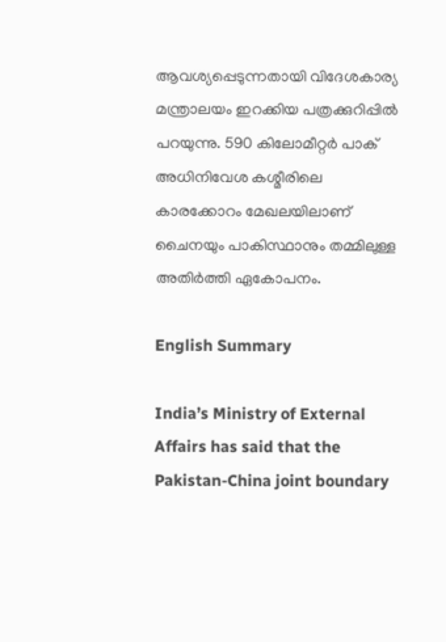ആവശ്യപ്പെടുന്നതായി വിദേശകാര്യ മന്ത്രാലയം ഇറക്കിയ പത്രക്കുറിപ്പിൽ പറയുന്നു. 590 കിലോമീറ്റർ പാക് അധിനിവേശ കശ്മീരിലെ കാരക്കോറം മേഖലയിലാണ് ചൈനയും പാകിസ്ഥാനും തമ്മിലുള്ള അതിർത്തി ഏകോപനം.

English Summary

India’s Ministry of External Affairs has said that the Pakistan-China joint boundary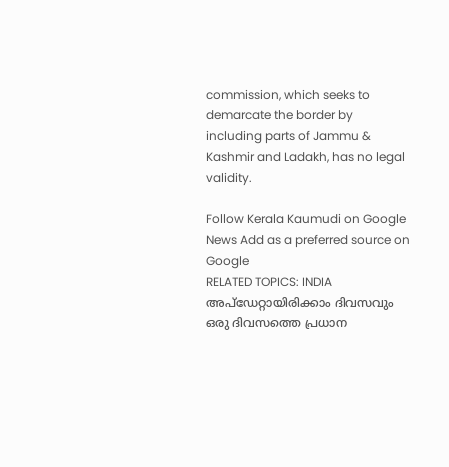commission, which seeks to demarcate the border by including parts of Jammu & Kashmir and Ladakh, has no legal validity.

Follow Kerala Kaumudi on Google News Add as a preferred source on Google
RELATED TOPICS: INDIA
അപ്ഡേറ്റായിരിക്കാം ദിവസവും
ഒരു ദിവസത്തെ പ്രധാന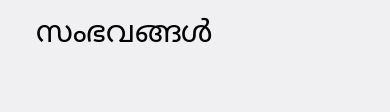സംഭവങ്ങൾ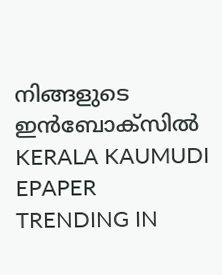നിങ്ങളുടെ ഇൻബോക്സിൽ
KERALA KAUMUDI EPAPER
TRENDING IN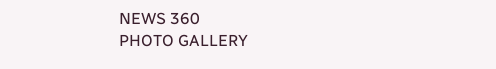NEWS 360
PHOTO GALLERY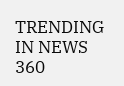TRENDING IN NEWS 360